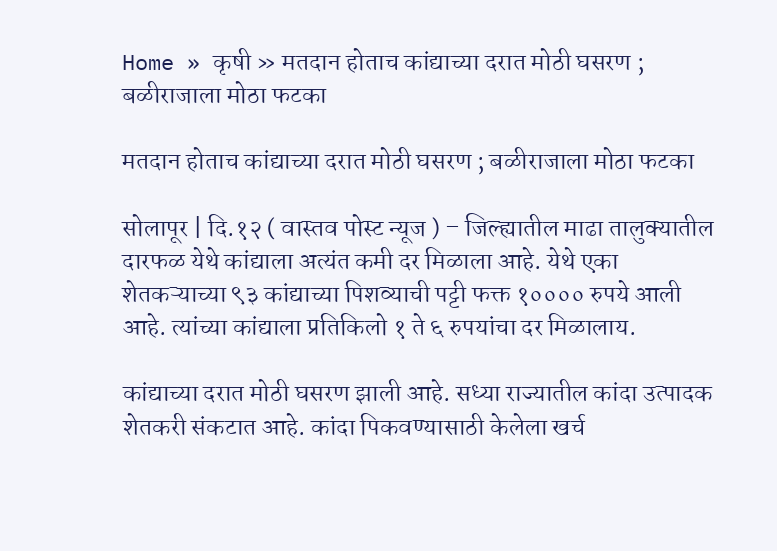Home » कृषी » मतदान होताच कांद्याच्या दरात मोठी घसरण ; बळीराजाला मोठा फटका

मतदान होताच कांद्याच्या दरात मोठी घसरण ; बळीराजाला मोठा फटका

सोलापूर | दि.१२ ( वास्तव पोस्ट न्यूज ) – जिल्ह्यातील माढा तालुक्यातील दारफळ येथे कांद्याला अत्यंत कमी दर मिळाला आहे. येथे एका शेतकऱ्याच्या ९३ कांद्याच्या पिशव्याची पट्टी फक्त १०००० रुपये आली आहे. त्यांच्या कांद्याला प्रतिकिलो १ ते ६ रुपयांचा दर मिळालाय.

कांद्याच्या दरात मोठी घसरण झाली आहे. सध्या राज्यातील कांदा उत्पादक शेतकरी संकटात आहे. कांदा पिकवण्यासाठी केलेला खर्च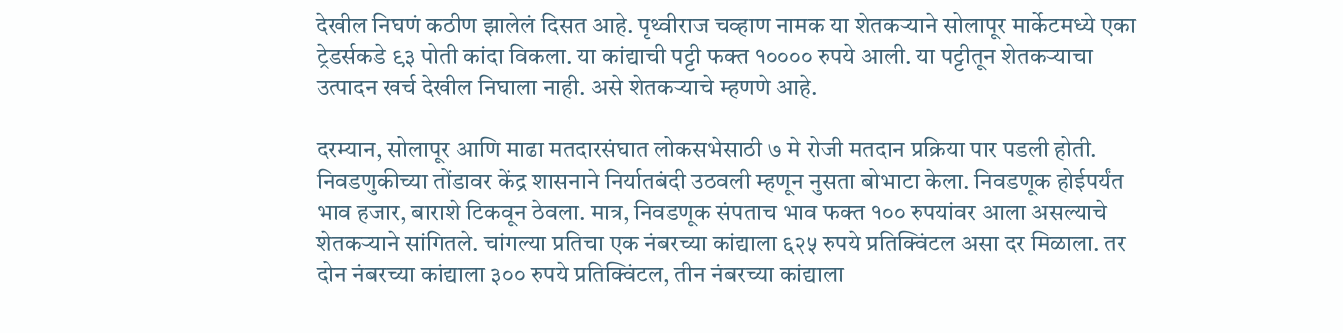देखील निघणं कठीण झालेलं दिसत आहे. पृथ्वीराज चव्हाण नामक या शेतकऱ्याने सोलापूर मार्केटमध्ये एका ट्रेडर्सकडे ९३ पोती कांदा विकला. या कांद्याची पट्टी फक्त १०००० रुपये आली. या पट्टीतून शेतकऱ्याचा उत्पादन खर्च देखील निघाला नाही. असे शेतकऱ्याचे म्हणणे आहे.

दरम्यान, सोलापूर आणि माढा मतदारसंघात लोकसभेसाठी ७ मे रोजी मतदान प्रक्रिया पार पडली होती. निवडणुकीच्या तोंडावर केंद्र शासनाने निर्यातबंदी उठवली म्हणून नुसता बोभाटा केला. निवडणूक होईपर्यंत भाव हजार, बाराशे टिकवून ठेवला. मात्र, निवडणूक संपताच भाव फक्त १०० रुपयांवर आला असल्याचे शेतकऱ्याने सांगितले. चांगल्या प्रतिचा एक नंबरच्या कांद्याला ६२५ रुपये प्रतिक्विंटल असा दर मिळाला. तर दोन नंबरच्या कांद्याला ३०० रुपये प्रतिक्विंटल, तीन नंबरच्या कांद्याला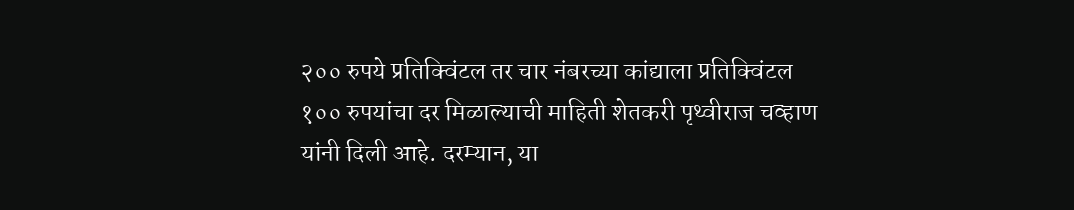२०० रुपये प्रतिक्विंटल तर चार नंबरच्या कांद्याला प्रतिक्विंटल १०० रुपयांचा दर मिळाल्याची माहिती शेतकरी पृथ्वीराज चव्हाण यांनी दिली आहे. दरम्यान, या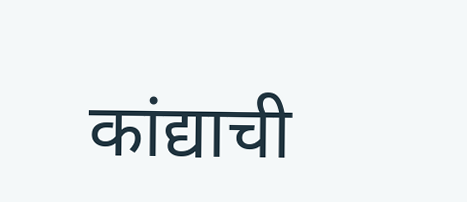कांद्याची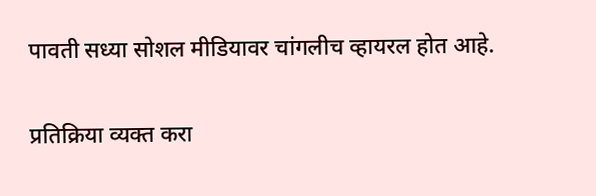पावती सध्या सोशल मीडियावर चांगलीच व्हायरल होत आहे.

प्रतिक्रिया व्यक्त करा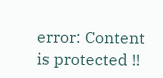error: Content is protected !!